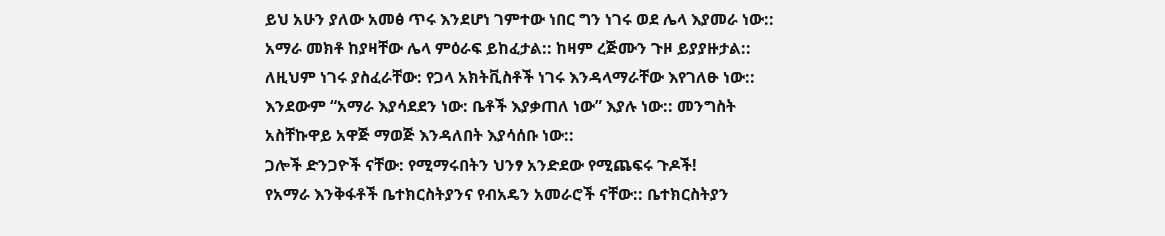ይህ አሁን ያለው አመፅ ጥሩ እንደሆነ ገምተው ነበር ግን ነገሩ ወደ ሌላ እያመራ ነው:: አማራ መክቶ ከያዛቸው ሌላ ምዕራፍ ይከፈታል:: ከዛም ረጅሙን ጉዞ ይያያዙታል:: ለዚህም ነገሩ ያስፈራቸው: የጋላ አክትቪስቶች ነገሩ እንዳላማራቸው እየገለፁ ነው:: እንደውም “አማራ እያሳደደን ነው: ቤቶች እያቃጠለ ነው” እያሉ ነው:: መንግስት አስቸኩዋይ አዋጅ ማወጅ እንዳለበት እያሳሰቡ ነው::
ጋሎች ድንጋዮች ናቸው: የሚማሩበትን ህንፃ አንድደው የሚጨፍሩ ጉዶች!
የአማራ እንቅፋቶች ቤተክርስትያንና የብአዴን አመራሮች ናቸው:: ቤተክርስትያን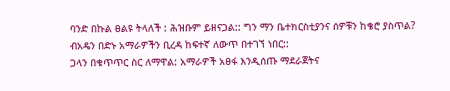ባንድ በኩል ፀልዩ ትላለች : ሕዝቡም ይዘናጋል:: ግን ማን ቤተክርስቲያንና ሰዎቹን ከቄሮ ያስጥል?
ብአዴን በድኑ አማራዎችን ቢረዳ ከፍተኛ ለውጥ በተገኘ ነበር::
ጋላን በቁጥጥር ስር ለማዋል: አማራዎች አፀፋ እንዲሰጡ ማደራጀትና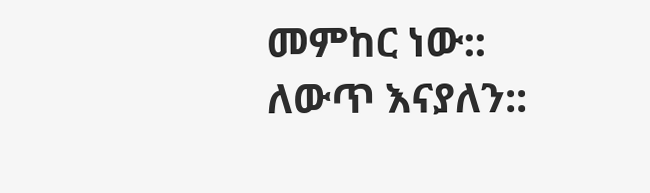መምከር ነው:: ለውጥ እናያለን::